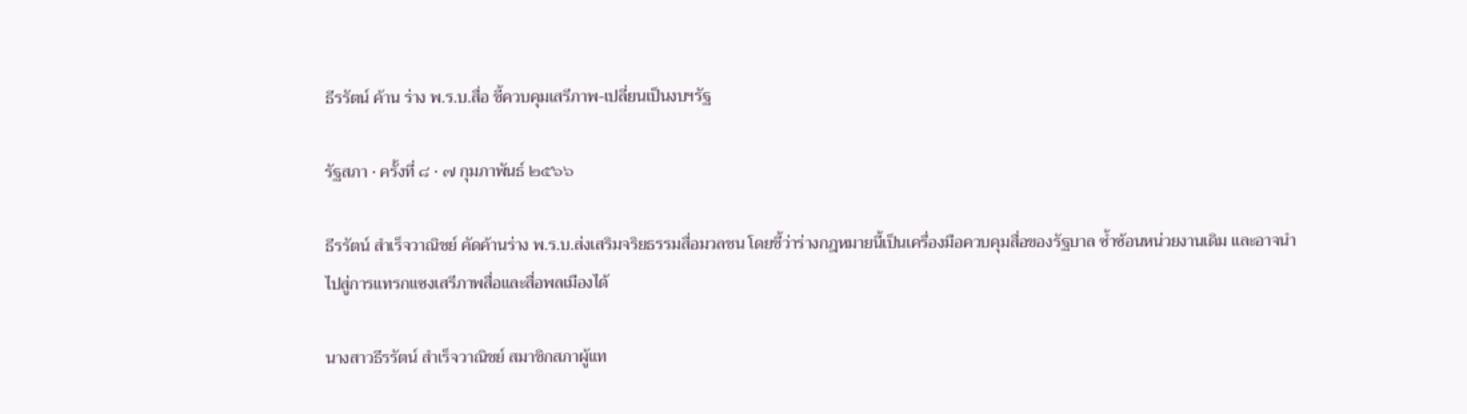ธีรรัตน์ ค้าน ร่าง พ.ร.บ.สื่อ ชี้ควบคุมเสรีภาพ-เปลี่ยนเป็นงบฯรัฐ

รัฐสภา · ครั้งที่ ๘ · ๗ กุมภาพันธ์ ๒๕๖๖

ธีรรัตน์ สำเร็จวาณิชย์ คัดค้านร่าง พ.ร.บ.ส่งเสริมจริยธรรมสื่อมวลชน โดยชี้ว่าร่างกฎหมายนี้เป็นเครื่องมือควบคุมสื่อของรัฐบาล ซ้ำซ้อนหน่วยงานเดิม และอาจนำไปสู่การแทรกแซงเสรีภาพสื่อและสื่อพลเมืองได้

นางสาวธีรรัตน์ สำเร็จวาณิชย์ สมาชิกสภาผู้แท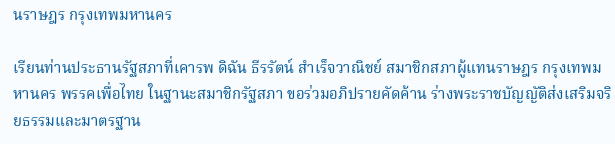นราษฎร กรุงเทพมหานคร

เรียนท่านประธานรัฐสภาที่เคารพ ดิฉัน ธีรรัตน์ สำเร็จวาณิชย์ สมาชิกสภาผู้แทนราษฎร กรุงเทพมหานคร พรรคเพื่อไทย ในฐานะสมาชิกรัฐสภา ขอร่วมอภิปรายคัดค้าน ร่างพระราชบัญญัติส่งเสริมจริยธรรมและมาตรฐาน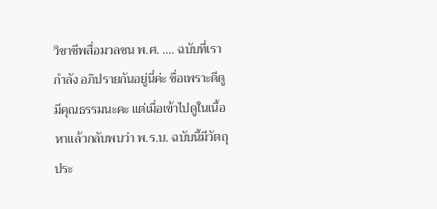วิชาชีพสื่อมวลชน พ.ศ. .... ฉบับที่เรากำลัง อภิปรายกันอยู่นี่ค่ะ ชื่อเพราะดีดูมีคุณธรรมนะคะ แต่เมื่อเข้าไปดูในเนื้อหาแล้วกลับพบว่า พ.ร.บ. ฉบับนี้มีวัตถุประ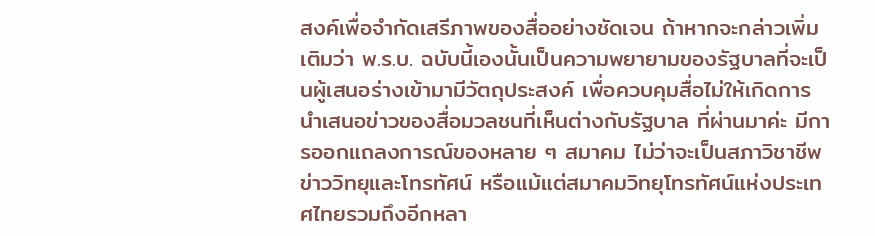สงค์เพื่อจำกัดเสรีภาพของสื่ออย่างชัดเจน ถ้าหากจะกล่าวเพิ่มเติมว่า พ.ร.บ. ฉบับนี้เองนั้นเป็นความพยายามของรัฐบาลที่จะเป็นผู้เสนอร่างเข้ามามีวัตถุประสงค์ เพื่อควบคุมสื่อไม่ให้เกิดการนำเสนอข่าวของสื่อมวลชนที่เห็นต่างกับรัฐบาล ที่ผ่านมาค่ะ มีการออกแถลงการณ์ของหลาย ๆ สมาคม ไม่ว่าจะเป็นสภาวิชาชีพข่าววิทยุและโทรทัศน์ หรือแม้แต่สมาคมวิทยุโทรทัศน์แห่งประเทศไทยรวมถึงอีกหลา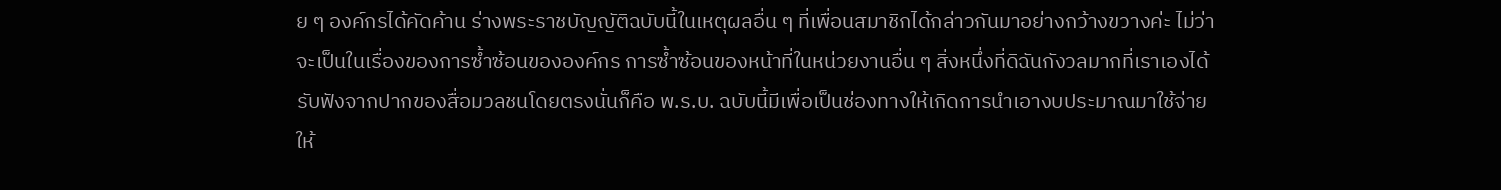ย ๆ องค์กรได้คัดค้าน ร่างพระราชบัญญัติฉบับนี้ในเหตุผลอื่น ๆ ที่เพื่อนสมาชิกได้กล่าวกันมาอย่างกว้างขวางค่ะ ไม่ว่าจะเป็นในเรื่องของการซ้ำซ้อนขององค์กร การซ้ำซ้อนของหน้าที่ในหน่วยงานอื่น ๆ สิ่งหนึ่งที่ดิฉันกังวลมากที่เราเองได้รับฟังจากปากของสื่อมวลชนโดยตรงนั่นก็คือ พ.ร.บ. ฉบับนี้มีเพื่อเป็นช่องทางให้เกิดการนำเอางบประมาณมาใช้จ่ายให้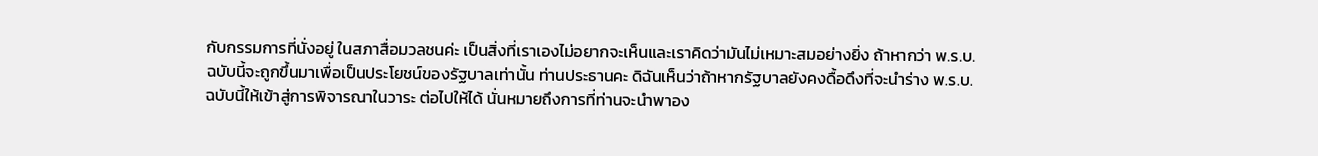กับกรรมการที่นั่งอยู่ ในสภาสื่อมวลชนค่ะ เป็นสิ่งที่เราเองไม่อยากจะเห็นและเราคิดว่ามันไม่เหมาะสมอย่างยิ่ง ถ้าหากว่า พ.ร.บ. ฉบับนี้จะถูกขึ้นมาเพื่อเป็นประโยชน์ของรัฐบาลเท่านั้น ท่านประธานคะ ดิฉันเห็นว่าถ้าหากรัฐบาลยังคงดื้อดึงที่จะนำร่าง พ.ร.บ. ฉบับนี้ให้เข้าสู่การพิจารณาในวาระ ต่อไปให้ได้ นั่นหมายถึงการที่ท่านจะนำพาอง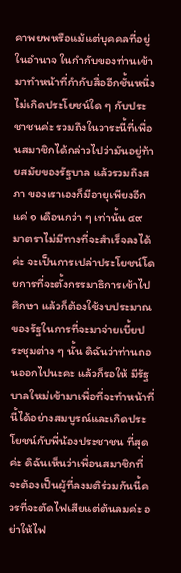คาพยพหรือแม้แต่บุคคลที่อยู่ในอำนาจ ในกำกับของท่านเข้ามาทำหน้าที่กำกับสื่ออีกชั้นหนึ่ง ไม่เกิดประโยชน์ใด ๆ กับประชาชนค่ะ รวมถึงในวาระนี้ที่เพื่อนสมาชิกได้กล่าวไปว่ามันอยู่ท้ายสมัยของรัฐบาล แล้วรวมถึงสภา ของเราเองก็มีอายุเพียงอีกแค่ ๑ เดือนกว่า ๆ เท่านั้น ๔๙ มาตราไม่มีทางที่จะสำเร็จลงได้ค่ะ จะเป็นการเปล่าประโยชน์โดยการที่จะตั้งกรรมาธิการเข้าไปศึกษา แล้วก็ต้องใช้งบประมาณ ของรัฐในการที่จะมาจ่ายเบี้ยประชุมต่าง ๆ นั้น ดิฉันว่าท่านถอนออกไปนะคะ แล้วก็รอให้ มีรัฐบาลใหม่เข้ามาเพื่อที่จะทำหน้าที่นี้ได้อย่างสมบูรณ์และเกิดประโยชน์กับพี่น้องประชาชน ที่สุดค่ะ ดิฉันเห็นว่าเพื่อนสมาชิกที่จะต้องเป็นผู้ที่ลงมติร่วมกันนี้ควรที่จะตัดไฟเสียแต่ต้นลมค่ะ อย่าให้ไฟ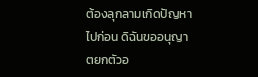ต้องลุกลามเกิดปัญหาไปก่อน ดิฉันขออนุญาตยกตัวอ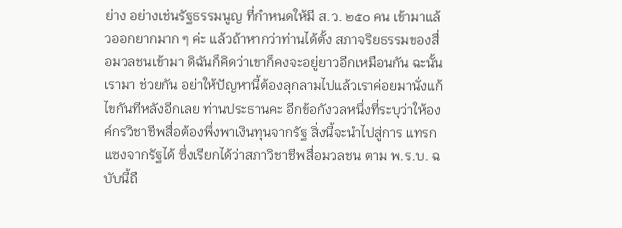ย่าง อย่างเช่นรัฐธรรมนูญ ที่กำหนดให้มี ส.ว. ๒๕๐ คน เข้ามาแล้วออกยากมาก ๆ ค่ะ แล้วถ้าหากว่าท่านได้ตั้ง สภาจริยธรรมของสื่อมวลชนเข้ามา ดิฉันก็คิดว่าเขาก็คงจะอยู่ยาวอีกเหมือนกัน ฉะนั้นเรามา ช่วยกัน อย่าให้ปัญหานี้ต้องลุกลามไปแล้วเราค่อยมานั่งแก้ไขกันทีหลังอีกเลย ท่านประธานคะ อีกข้อกังวลหนึ่งที่ระบุว่าให้องค์กรวิชาชีพสื่อต้องพึ่งพาเงินทุนจากรัฐ สิ่งนี้จะนำไปสู่การ แทรกแซงจากรัฐได้ ซึ่งเรียกได้ว่าสภาวิชาชีพสื่อมวลชน ตาม พ.ร.บ. ฉบับนี้ถื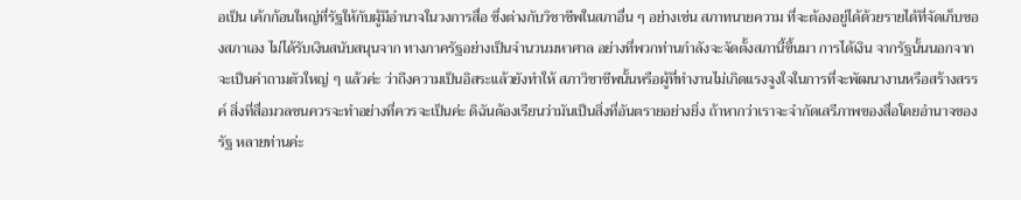อเป็น เค้กก้อนใหญ่ที่รัฐให้กับผู้มีอำนาจในวงการสื่อ ซึ่งต่างกับวิชาชีพในสภาอื่น ๆ อย่างเช่น สภาทนายความ ที่จะต้องอยู่ได้ด้วยรายได้ที่จัดเก็บของสภาเอง ไม่ได้รับเงินสนับสนุนจาก ทางภาครัฐอย่างเป็นจำนวนมหาศาล อย่างที่พวกท่านกำลังจะจัดตั้งสภานี้ขึ้นมา การได้เงิน จากรัฐนั้นนอกจากจะเป็นคำถามตัวใหญ่ ๆ แล้วค่ะ ว่าถึงความเป็นอิสระแล้วยังทำให้ สภาวิชาชีพนั้นหรือผู้ที่ทำงานไม่เกิดแรงจูงใจในการที่จะพัฒนางานหรือสร้างสรรค์ สิ่งที่สื่อมวลชนควรจะทำอย่างที่ควรจะเป็นค่ะ ดิฉันต้องเรียนว่ามันเป็นสิ่งที่อันตรายอย่างยิ่ง ถ้าหากว่าเราจะจำกัดเสรีภาพของสื่อโดยอำนาจของรัฐ หลายท่านค่ะ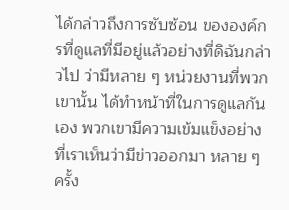ได้กล่าวถึงการซับซ้อน ขององค์กรที่ดูแลที่มีอยู่แล้วอย่างที่ดิฉันกล่าวไป ว่ามีหลาย ๆ หน่วยงานที่พวกเขานั้น ได้ทำหน้าที่ในการดูแลกันเอง พวกเขามีความเข้มแข็งอย่างที่เราเห็นว่ามีข่าวออกมา หลาย ๆ ครั้ง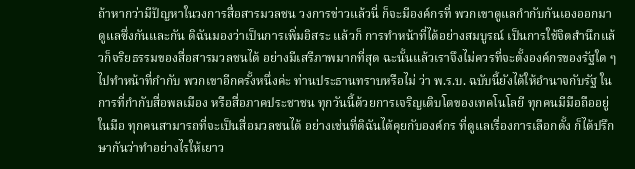ถ้าหากว่ามีปัญหาในวงการสื่อสารมวลชน วงการข่าวแล้วนี่ ก็จะมีองค์กรที่ พวกเขาดูแลกำกับกันเองออกมาดูแลซึ่งกันและกัน ดิฉันมองว่าเป็นการเพิ่มอิสระ แล้วก็ การทำหน้าที่ได้อย่างสมบูรณ์ เป็นการใช้จิตสำนึกแล้วก็จริยธรรมของสื่อสารมวลชนได้ อย่างมีเสรีภาพมากที่สุด ฉะนั้นแล้วเราจึงไม่ควรที่จะตั้งองค์กรของรัฐใด ๆ ไปทำหน้าที่กำกับ พวกเขาอีกครั้งหนึ่งค่ะ ท่านประธานทราบหรือไม่ ว่า พ.ร.บ. ฉบับนี้ยังได้ให้อำนาจกับรัฐ ในการที่กำกับสื่อพลเมือง หรือสื่อภาคประชาชน ทุกวันนี้ด้วยการเจริญเติบโตของเทคโนโลยี ทุกคนมีมือถืออยู่ในมือ ทุกคนสามารถที่จะเป็นสื่อมวลชนได้ อย่างเช่นที่ดิฉันได้คุยกับองค์กร ที่ดูแลเรื่องการเลือกตั้ง ก็ได้ปรึกษากันว่าทำอย่างไรให้เยาว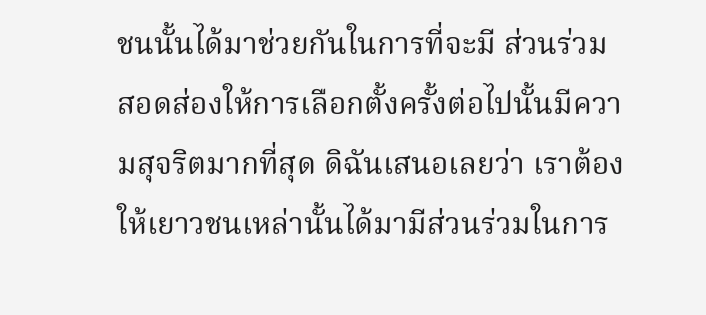ชนนั้นได้มาช่วยกันในการที่จะมี ส่วนร่วม สอดส่องให้การเลือกตั้งครั้งต่อไปนั้นมีความสุจริตมากที่สุด ดิฉันเสนอเลยว่า เราต้องให้เยาวชนเหล่านั้นได้มามีส่วนร่วมในการ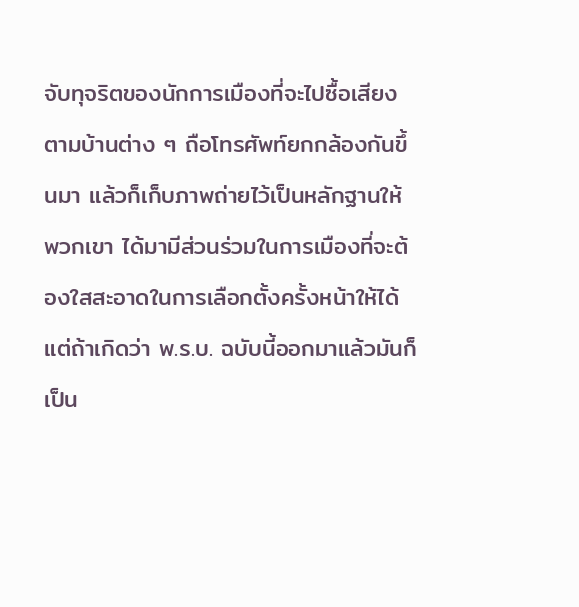จับทุจริตของนักการเมืองที่จะไปซื้อเสียง ตามบ้านต่าง ๆ ถือโทรศัพท์ยกกล้องกันขึ้นมา แล้วก็เก็บภาพถ่ายไว้เป็นหลักฐานให้พวกเขา ได้มามีส่วนร่วมในการเมืองที่จะต้องใสสะอาดในการเลือกตั้งครั้งหน้าให้ได้ แต่ถ้าเกิดว่า พ.ร.บ. ฉบับนี้ออกมาแล้วมันก็เป็น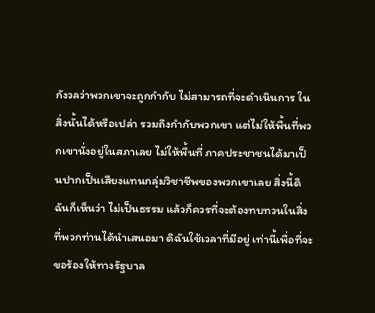กังวลว่าพวกเขาจะถูกกำกับ ไม่สามารถที่จะดำเนินการ ในสิ่งนั้นได้หรือเปล่า รวมถึงกำกับพวกเขา แต่ไม่ให้พื้นที่พวกเขานั่งอยู่ในสภาเลย ไม่ให้พื้นที่ ภาคประชาชนได้มาเป็นปากเป็นเสียงแทนกลุ่มวิชาชีพของพวกเขาเลย สิ่งนี้ดิฉันก็เห็นว่า ไม่เป็นธรรม แล้วก็ควรที่จะต้องทบทวนในสิ่งที่พวกท่านได้นำเสนอมา ดิฉันใช้เวลาที่มีอยู่ เท่านี้เพื่อที่จะขอร้องให้ทางรัฐบาล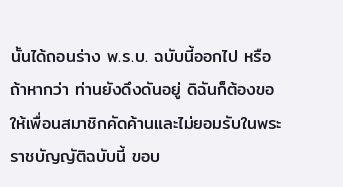นั้นได้ถอนร่าง พ.ร.บ. ฉบับนี้ออกไป หรือถ้าหากว่า ท่านยังดึงดันอยู่ ดิฉันก็ต้องขอให้เพื่อนสมาชิกคัดค้านและไม่ยอมรับในพระราชบัญญัติฉบับนี้ ขอบ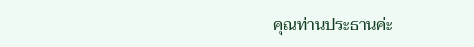คุณท่านประธานค่ะ